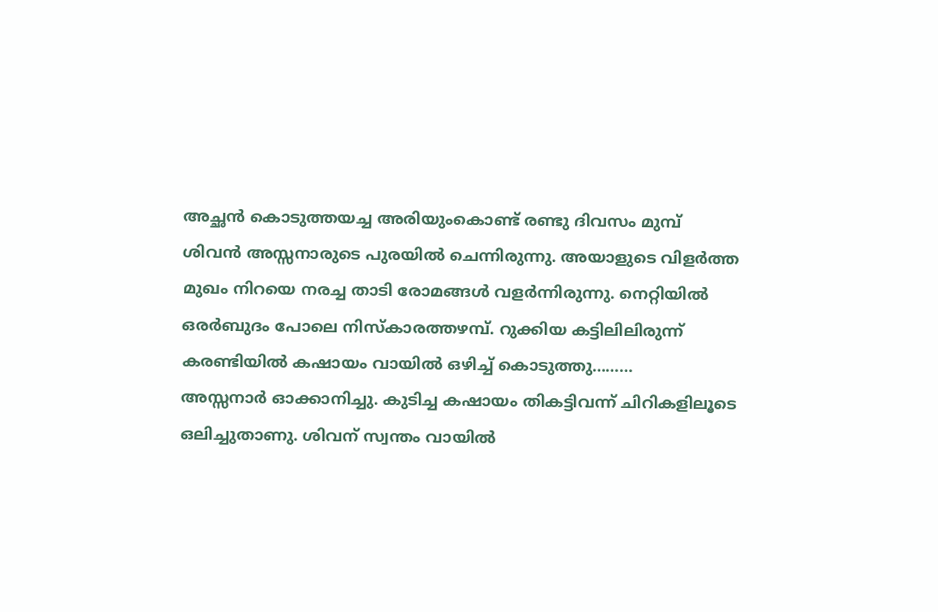അച്ഛൻ കൊടുത്തയച്ച അരിയുംകൊണ്ട് രണ്ടു ദിവസം മുമ്പ് ശിവൻ അസ്സനാരുടെ പുരയിൽ ചെന്നിരുന്നു. അയാളുടെ വിളർത്ത മുഖം നിറയെ നരച്ച താടി രോമങ്ങൾ വളർന്നിരുന്നു. നെറ്റിയിൽ ഒരർബുദം പോലെ നിസ്കാരത്തഴമ്പ്. റുക്കിയ കട്ടിലിലിരുന്ന് കരണ്ടിയിൽ കഷായം വായിൽ ഒഴിച്ച് കൊടുത്തു………
അസ്സനാർ ഓക്കാനിച്ചു. കുടിച്ച കഷായം തികട്ടിവന്ന് ചിറികളിലൂടെ ഒലിച്ചുതാണു. ശിവന് സ്വന്തം വായിൽ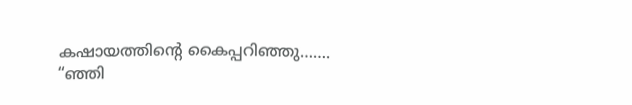കഷായത്തിന്റെ കൈപ്പറിഞ്ഞു…….
“ഞ്ഞി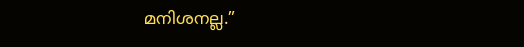മനിശനല്ല.”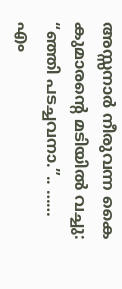അസ്സനാർ നീരുവന്ന കൈ കുമാരന്റെ മടിയിൽ വച്ചു: “ഞ്ഞി പടച്ചവനാ.”.. ……
എം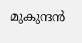മുകുന്ദൻ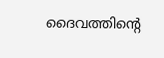ദൈവത്തിന്റെ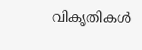വികൃതികൾ